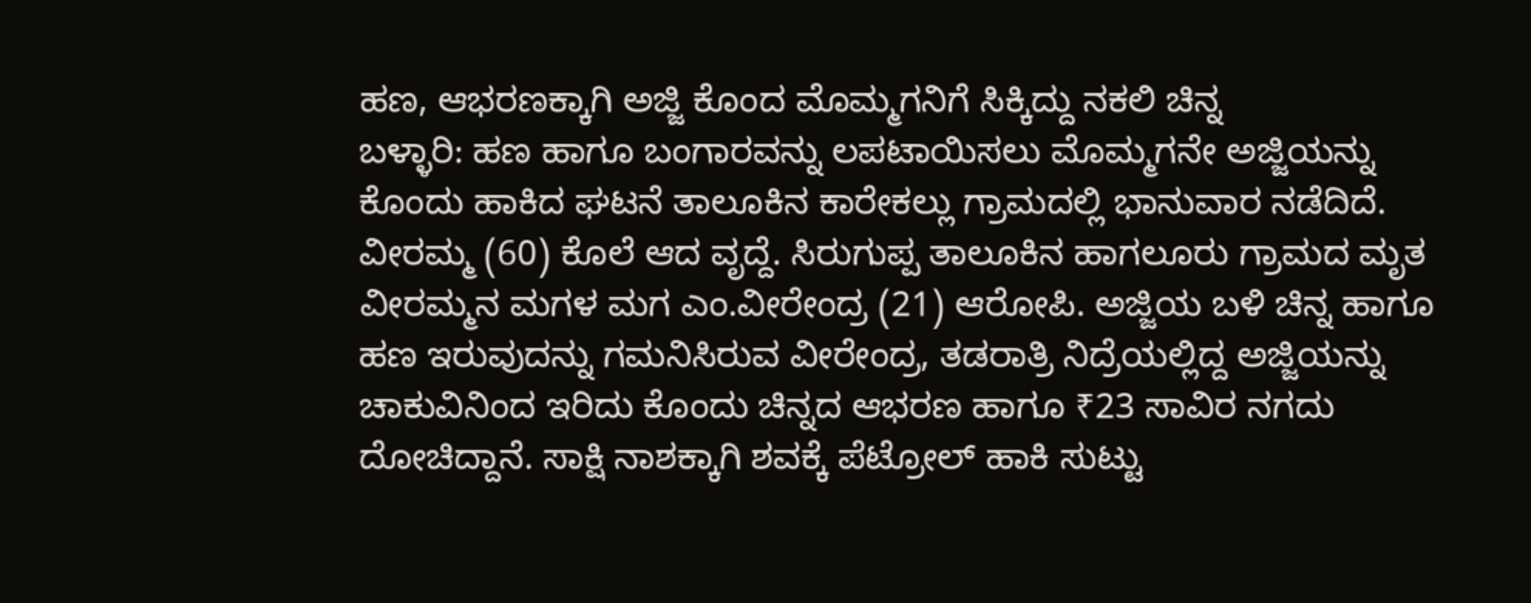ಹಣ, ಆಭರಣಕ್ಕಾಗಿ ಅಜ್ಜಿ ಕೊಂದ ಮೊಮ್ಮಗನಿಗೆ ಸಿಕ್ಕಿದ್ದು ನಕಲಿ ಚಿನ್ನ
ಬಳ್ಳಾರಿ: ಹಣ ಹಾಗೂ ಬಂಗಾರವನ್ನು ಲಪಟಾಯಿಸಲು ಮೊಮ್ಮಗನೇ ಅಜ್ಜಿಯನ್ನು ಕೊಂದು ಹಾಕಿದ ಘಟನೆ ತಾಲೂಕಿನ ಕಾರೇಕಲ್ಲು ಗ್ರಾಮದಲ್ಲಿ ಭಾನುವಾರ ನಡೆದಿದೆ. ವೀರಮ್ಮ (60) ಕೊಲೆ ಆದ ವೃದ್ದೆ. ಸಿರುಗುಪ್ಪ ತಾಲೂಕಿನ ಹಾಗಲೂರು ಗ್ರಾಮದ ಮೃತ ವೀರಮ್ಮನ ಮಗಳ ಮಗ ಎಂ.ವೀರೇಂದ್ರ (21) ಆರೋಪಿ. ಅಜ್ಜಿಯ ಬಳಿ ಚಿನ್ನ ಹಾಗೂ ಹಣ ಇರುವುದನ್ನು ಗಮನಿಸಿರುವ ವೀರೇಂದ್ರ, ತಡರಾತ್ರಿ ನಿದ್ರೆಯಲ್ಲಿದ್ದ ಅಜ್ಜಿಯನ್ನು ಚಾಕುವಿನಿಂದ ಇರಿದು ಕೊಂದು ಚಿನ್ನದ ಆಭರಣ ಹಾಗೂ ₹23 ಸಾವಿರ ನಗದು ದೋಚಿದ್ದಾನೆ. ಸಾಕ್ಷಿ ನಾಶಕ್ಕಾಗಿ ಶವಕ್ಕೆ ಪೆಟ್ರೋಲ್ ಹಾಕಿ ಸುಟ್ಟು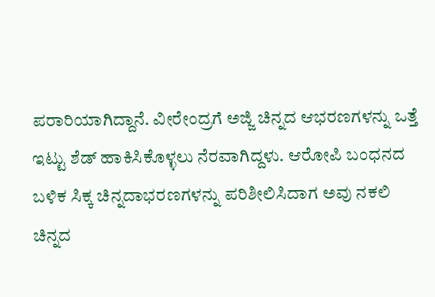ಪರಾರಿಯಾಗಿದ್ದಾನೆ. ವೀರೇಂದ್ರಗೆ ಅಜ್ಜಿ ಚಿನ್ನದ ಆಭರಣಗಳನ್ನು ಒತ್ತೆ ಇಟ್ಟು ಶೆಡ್ ಹಾಕಿಸಿಕೊಳ್ಳಲು ನೆರವಾಗಿದ್ದಳು. ಆರೋಪಿ ಬಂಧನದ ಬಳಿಕ ಸಿಕ್ಕ ಚಿನ್ನದಾಭರಣಗಳನ್ನು ಪರಿಶೀಲಿಸಿದಾಗ ಅವು ನಕಲಿ ಚಿನ್ನದ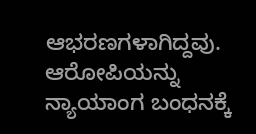ಆಭರಣಗಳಾಗಿದ್ದವು. ಆರೋಪಿಯನ್ನು ನ್ಯಾಯಾಂಗ ಬಂಧನಕ್ಕೆ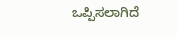ಒಪ್ಪಿಸಲಾಗಿದೆ